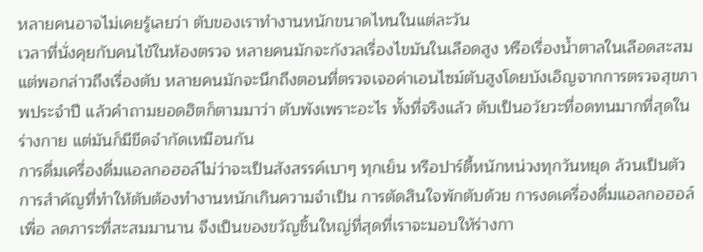หลายคนอาจไม่เคยรู้เลยว่า ตับของเราทำงานหนักขนาดไหนในแต่ละวัน
เวลาที่นั่งคุยกับคนไข้ในห้องตรวจ หลายคนมักจะกังวลเรื่องไขมันในเลือดสูง หรือเรื่องน้ำตาลในเลือดสะสม แต่พอกล่าวถึงเรื่องตับ หลายคนมักจะนึกถึงตอนที่ตรวจเจอค่าเอนไซม์ตับสูงโดยบังเอิญจากการตรวจสุขภาพประจำปี แล้วคำถามยอดฮิตก็ตามมาว่า ตับพังเพราะอะไร ทั้งที่จริงแล้ว ตับเป็นอวัยวะที่อดทนมากที่สุดในร่างกาย แต่มันก็มีขีดจำกัดเหมือนกัน
การดื่มเครื่องดื่มแอลกอฮอล์ไม่ว่าจะเป็นสังสรรค์เบาๆ ทุกเย็น หรือปาร์ตี้หนักหน่วงทุกวันหยุด ล้วนเป็นตัวการสำคัญที่ทำให้ตับต้องทำงานหนักเกินความจำเป็น การตัดสินใจพักตับด้วย การงดเครื่องดื่มแอลกอฮอล์เพื่อ ลดภาระที่สะสมมานาน จึงเป็นของขวัญชิ้นใหญ่ที่สุดที่เราจะมอบให้ร่างกา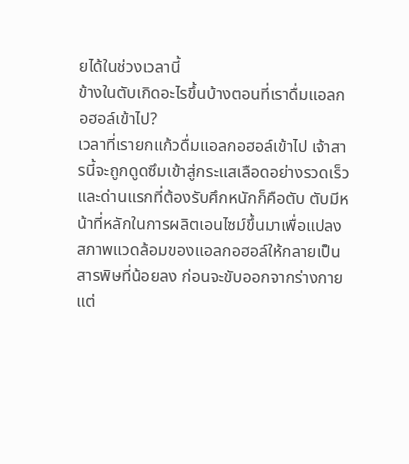ยได้ในช่วงเวลานี้
ข้างในตับเกิดอะไรขึ้นบ้างตอนที่เราดื่มแอลกอฮอล์เข้าไป?
เวลาที่เรายกแก้วดื่มแอลกอฮอล์เข้าไป เจ้าสารนี้จะถูกดูดซึมเข้าสู่กระแสเลือดอย่างรวดเร็ว และด่านแรกที่ต้องรับศึกหนักก็คือตับ ตับมีหน้าที่หลักในการผลิตเอนไซม์ขึ้นมาเพื่อแปลงสภาพแวดล้อมของแอลกอฮอล์ให้กลายเป็นสารพิษที่น้อยลง ก่อนจะขับออกจากร่างกาย
แต่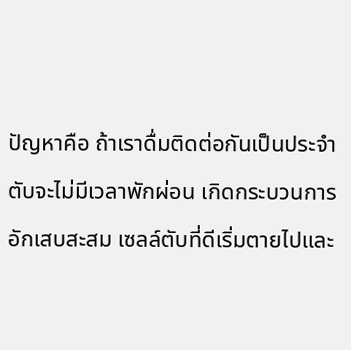ปัญหาคือ ถ้าเราดื่มติดต่อกันเป็นประจำ ตับจะไม่มีเวลาพักผ่อน เกิดกระบวนการอักเสบสะสม เซลล์ตับที่ดีเริ่มตายไปและ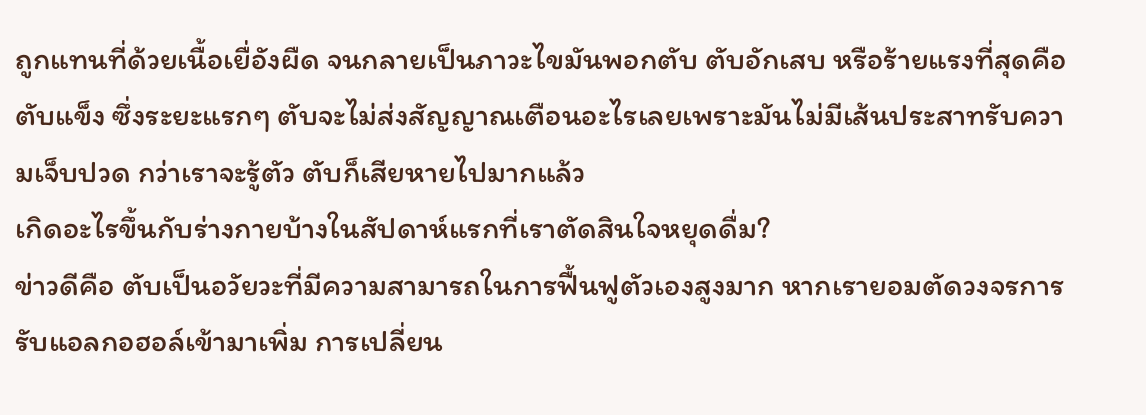ถูกแทนที่ด้วยเนื้อเยื่อังผืด จนกลายเป็นภาวะไขมันพอกตับ ตับอักเสบ หรือร้ายแรงที่สุดคือตับแข็ง ซึ่งระยะแรกๆ ตับจะไม่ส่งสัญญาณเตือนอะไรเลยเพราะมันไม่มีเส้นประสาทรับความเจ็บปวด กว่าเราจะรู้ตัว ตับก็เสียหายไปมากแล้ว
เกิดอะไรขึ้นกับร่างกายบ้างในสัปดาห์แรกที่เราตัดสินใจหยุดดื่ม?
ข่าวดีคือ ตับเป็นอวัยวะที่มีความสามารถในการฟื้นฟูตัวเองสูงมาก หากเรายอมตัดวงจรการรับแอลกอฮอล์เข้ามาเพิ่ม การเปลี่ยน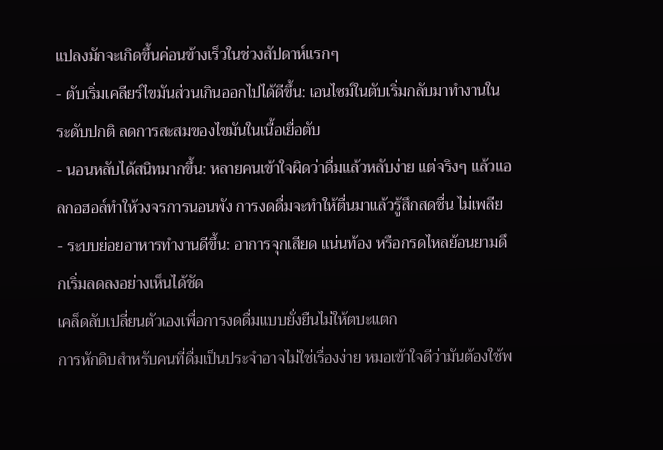แปลงมักจะเกิดขึ้นค่อนข้างเร็วในช่วงสัปดาห์แรกๆ
- ตับเริ่มเคลียร์ไขมันส่วนเกินออกไปได้ดีขึ้น: เอนไซม์ในตับเริ่มกลับมาทำงานในระดับปกติ ลดการสะสมของไขมันในเนื้อเยื่อตับ
- นอนหลับได้สนิทมากขึ้น: หลายคนเข้าใจผิดว่าดื่มแล้วหลับง่าย แต่จริงๆ แล้วแอลกอฮอล์ทำให้วงจรการนอนพัง การงดดื่มจะทำให้ตื่นมาแล้วรู้สึกสดชื่น ไม่เพลีย
- ระบบย่อยอาหารทำงานดีขึ้น: อาการจุกเสียด แน่นท้อง หรือกรดไหลย้อนยามดึกเริ่มลดลงอย่างเห็นได้ชัด
เคล็ดลับเปลี่ยนตัวเองเพื่อการงดดื่มแบบยั่งยืนไม่ให้ตบะแตก
การหักดิบสำหรับคนที่ดื่มเป็นประจำอาจไม่ใช่เรื่องง่าย หมอเข้าใจดีว่ามันต้องใช้พ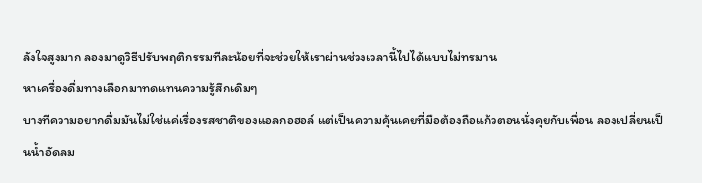ลังใจสูงมาก ลองมาดูวิธีปรับพฤติกรรมทีละน้อยที่จะช่วยให้เราผ่านช่วงเวลานี้ไปได้แบบไม่ทรมาน
หาเครื่องดื่มทางเลือกมาทดแทนความรู้สึกเดิมๆ
บางทีความอยากดื่มมันไม่ใช่แค่เรื่องรสชาติของแอลกอฮอล์ แต่เป็นความคุ้นเคยที่มือต้องถือแก้วตอนนั่งคุยกับเพื่อน ลองเปลี่ยนเป็นน้ำอัดลม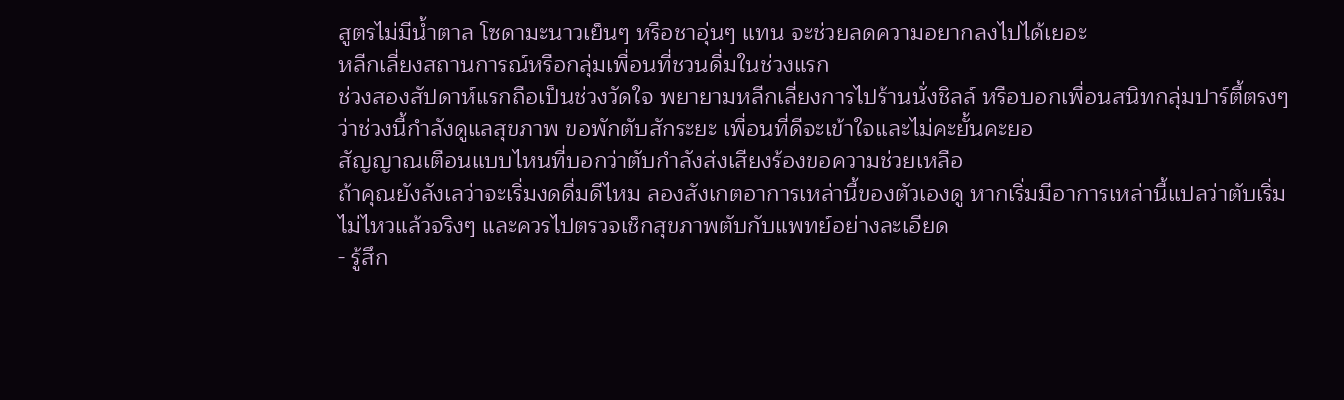สูตรไม่มีน้ำตาล โซดามะนาวเย็นๆ หรือชาอุ่นๆ แทน จะช่วยลดความอยากลงไปได้เยอะ
หลีกเลี่ยงสถานการณ์หรือกลุ่มเพื่อนที่ชวนดื่มในช่วงแรก
ช่วงสองสัปดาห์แรกถือเป็นช่วงวัดใจ พยายามหลีกเลี่ยงการไปร้านนั่งชิลล์ หรือบอกเพื่อนสนิทกลุ่มปาร์ตี้ตรงๆ ว่าช่วงนี้กำลังดูแลสุขภาพ ขอพักตับสักระยะ เพื่อนที่ดีจะเข้าใจและไม่คะยั้นคะยอ
สัญญาณเตือนแบบไหนที่บอกว่าตับกำลังส่งเสียงร้องขอความช่วยเหลือ
ถ้าคุณยังลังเลว่าจะเริ่มงดดื่มดีไหม ลองสังเกตอาการเหล่านี้ของตัวเองดู หากเริ่มมีอาการเหล่านี้แปลว่าตับเริ่มไม่ไหวแล้วจริงๆ และควรไปตรวจเช็กสุขภาพตับกับแพทย์อย่างละเอียด
- รู้สึก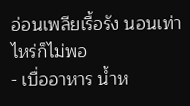อ่อนเพลียเรื้อรัง นอนเท่าไหร่ก็ไม่พอ
- เบื่ออาหาร น้ำห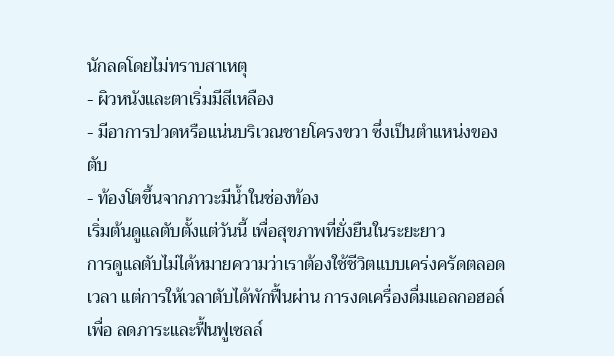นักลดโดยไม่ทราบสาเหตุ
- ผิวหนังและตาเริ่มมีสีเหลือง
- มีอาการปวดหรือแน่นบริเวณชายโครงขวา ซึ่งเป็นตำแหน่งของตับ
- ท้องโตขึ้นจากภาวะมีน้ำในช่องท้อง
เริ่มต้นดูแลตับตั้งแต่วันนี้ เพื่อสุขภาพที่ยั่งยืนในระยะยาว
การดูแลตับไม่ได้หมายความว่าเราต้องใช้ชีวิตแบบเคร่งครัดตลอดเวลา แต่การให้เวลาตับได้พักฟื้นผ่าน การงดเครื่องดื่มแอลกอฮอล์เพื่อ ลดภาระและฟื้นฟูเซลล์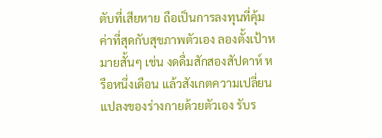ตับที่เสียหาย ถือเป็นการลงทุนที่คุ้มค่าที่สุดกับสุขภาพตัวเอง ลองตั้งเป้าหมายสั้นๆ เช่น งดดื่มสักสองสัปดาห์ หรือหนึ่งเดือน แล้วสังเกตความเปลี่ยนแปลงของร่างกายด้วยตัวเอง รับร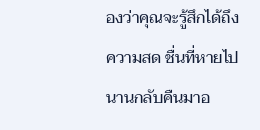องว่าคุณจะรู้สึกได้ถึงความสด ชื่นที่หายไปนานกลับคืนมาอ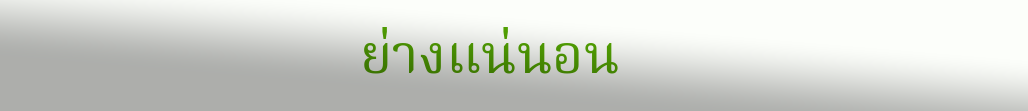ย่างแน่นอน